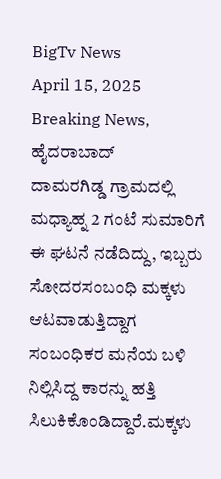BigTv News
April 15, 2025
Breaking News, ಹೈದರಾಬಾದ್
ದಾಮರಗಿಡ್ಡ ಗ್ರಾಮದಲ್ಲಿ ಮಧ್ಯಾಹ್ನ 2 ಗಂಟೆ ಸುಮಾರಿಗೆ ಈ ಘಟನೆ ನಡೆದಿದ್ದು, ಇಬ್ಬರು ಸೋದರಸಂಬಂಧಿ ಮಕ್ಕಳು ಆಟವಾಡುತ್ತಿದ್ದಾಗ ಸಂಬಂಧಿಕರ ಮನೆಯ ಬಳಿ ನಿಲ್ಲಿಸಿದ್ದ ಕಾರನ್ನು ಹತ್ತಿ ಸಿಲುಕಿಕೊಂಡಿದ್ದಾರೆ.ಮಕ್ಕಳು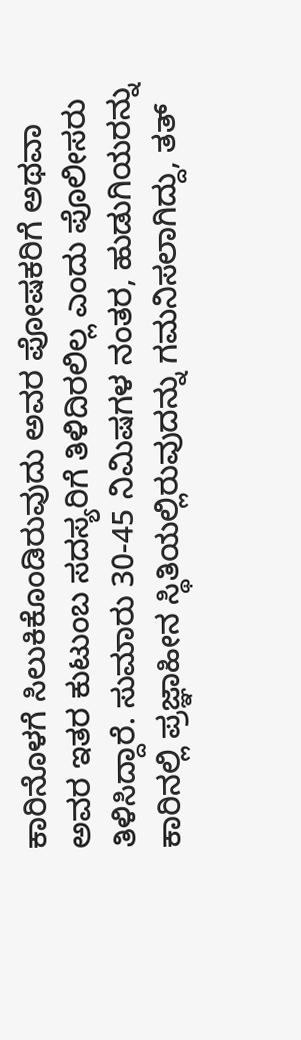ಕಾರಿನೊಳಗೆ ಸಿಲುಕಿಕೊಂಡಿರುವುದು ಅವರ ಪೋಷಕರಿಗೆ ಅಥವಾ ಅವರ ಇತರ ಕುಟುಂಬ ಸದಸ್ಯರಿಗೆ ತಿಳಿದಿರಲಿಲ್ಲ ಎಂದು ಪೊಲೀಸರು ತಿಳಿಸಿದ್ದಾರೆ. ಸುಮಾರು 30-45 ನಿಮಿಷಗಳ ನಂತರ, ಹುಡುಗಿಯರನ್ನು ಕಾರಿನಲ್ಲಿ ಪ್ರಜ್ಞಾಹೀನ ಸ್ಥಿತಿಯಲ್ಲಿರುವುದನ್ನು ಗಮನಿಸಲಾಗಿದ್ದು, ತತ್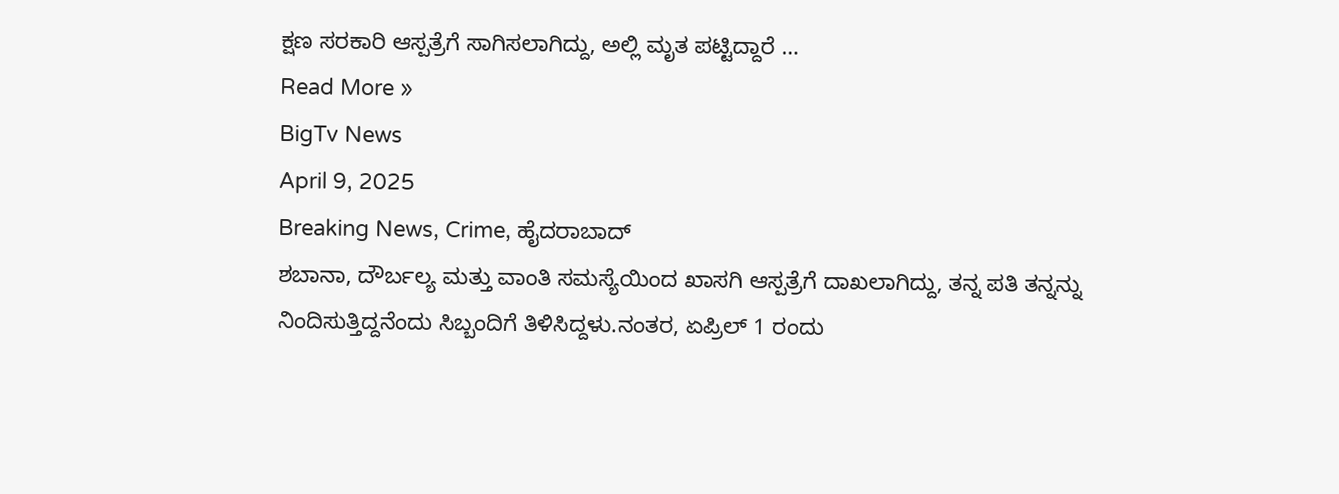ಕ್ಷಣ ಸರಕಾರಿ ಆಸ್ಪತ್ರೆಗೆ ಸಾಗಿಸಲಾಗಿದ್ದು, ಅಲ್ಲಿ ಮೃತ ಪಟ್ಟಿದ್ದಾರೆ …
Read More »
BigTv News
April 9, 2025
Breaking News, Crime, ಹೈದರಾಬಾದ್
ಶಬಾನಾ, ದೌರ್ಬಲ್ಯ ಮತ್ತು ವಾಂತಿ ಸಮಸ್ಯೆಯಿಂದ ಖಾಸಗಿ ಆಸ್ಪತ್ರೆಗೆ ದಾಖಲಾಗಿದ್ದು, ತನ್ನ ಪತಿ ತನ್ನನ್ನು ನಿಂದಿಸುತ್ತಿದ್ದನೆಂದು ಸಿಬ್ಬಂದಿಗೆ ತಿಳಿಸಿದ್ದಳು.ನಂತರ, ಏಪ್ರಿಲ್ 1 ರಂದು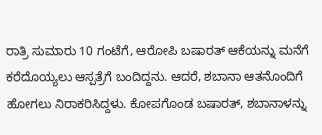ರಾತ್ರಿ ಸುಮಾರು 10 ಗಂಟೆಗೆ, ಆರೋಪಿ ಬಷಾರತ್ ಆಕೆಯನ್ನು ಮನೆಗೆ ಕರೆದೊಯ್ಯಲು ಆಸ್ಪತ್ರೆಗೆ ಬಂದಿದ್ದನು. ಆದರೆ, ಶಬಾನಾ ಆತನೊಂದಿಗೆ ಹೋಗಲು ನಿರಾಕರಿಸಿದ್ದಳು. ಕೋಪಗೊಂಡ ಬಷಾರತ್, ಶಬಾನಾಳನ್ನು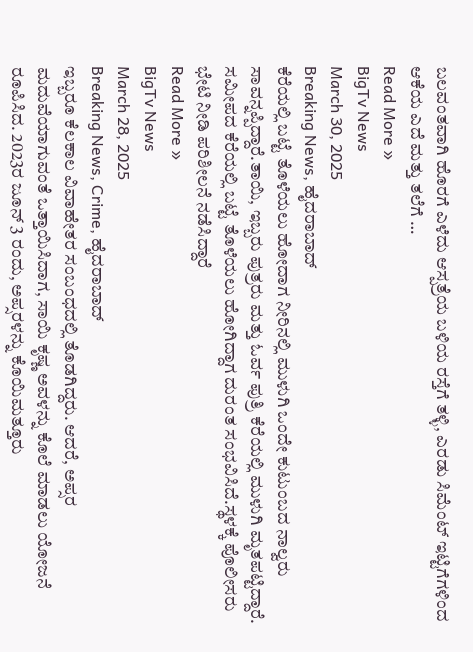ಬಲವಂತವಾಗಿ ಹೊರಗೆ ಎಳೆದು ಆಸ್ಪತ್ರೆಯ ಬಳಿಯ ರಸ್ತೆಗೆ ತಳ್ಳಿ, ಎರಡು ಸಿಮೆಂಟ್ ಇಟ್ಟಿಗೆಗಳಿಂದ ಆಕೆಯ ಎದೆ ಮತ್ತು ತಲೆಗೆ …
Read More »
BigTv News
March 30, 2025
Breaking News, ಹೈದರಾಬಾದ್
ಕೆರೆಯಲ್ಲಿ ಬಟ್ಟೆ ತೊಳೆಯಲು ಹೋದಾಗ ನೀರಿನಲ್ಲಿ ಮುಳುಗಿ ಒಂದೇ ಕುಟುಂಬದ ನಾಲ್ವರು ಸಾವನ್ನಪ್ಪಿದ್ದಾರೆ.ತಾಯಿ, ಇಬ್ಬರು ಪುತ್ರರು ಮತ್ತು ಓರ್ವ ಪುತ್ರಿ ಕೆರೆಯಲ್ಲಿ ಮುಳುಗಿ ಮೃತಪಟ್ಟಿದ್ದಾರೆ. ಸಮೀಪದ ಕೆರೆಯಲ್ಲಿ ಬಟ್ಟೆ ತೊಳೆಯಲು ಹೋಗಿದ್ದಾಗ ದುರಂತ ಸಂಭವಿಸಿದೆ.ಸ್ಥಳಕ್ಕೆ ಪೊಲೀಸರು ಭೇಟಿ ನೀಡಿ ಪರಿಶೀಲನೆ ನಡೆಸಿದ್ದಾರೆ
Read More »
BigTv News
March 28, 2025
Breaking News, Crime, ಹೈದರಾಬಾದ್
ಇಬ್ಬರೂ ಕೆಲಕಾಲ ವಿವಾಹೇತರ ಸಂಬಂಧದಲ್ಲಿ ತೊಡಗಿದ್ದರು. ಆದರೆ, ಅಪ್ಸರ ಮದುವೆಯಾಗುವಂತೆ ಒತ್ತಾಯಿಸಿದಾಗ, ಸಾಯಿ ಕೃಷ್ಣ ಅವಳನ್ನು ಕೊಲೆ ಮಾಡಲು ಯೋಜನೆ ರೂಪಿಸಿದ. 2023ರ ಜೂನ್ 3 ರಂದು, ಅಪ್ಸರಳನ್ನು ಕೊಯಿಮತ್ತೂರು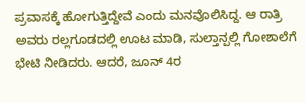ಪ್ರವಾಸಕ್ಕೆ ಹೋಗುತ್ತಿದ್ದೇವೆ ಎಂದು ಮನವೊಲಿಸಿದ್ದ. ಆ ರಾತ್ರಿ ಅವರು ರಲ್ಲಗೂಡದಲ್ಲಿ ಊಟ ಮಾಡಿ, ಸುಲ್ತಾನ್ಪಲ್ಲಿ ಗೋಶಾಲೆಗೆ ಭೇಟಿ ನೀಡಿದರು. ಆದರೆ, ಜೂನ್ 4ರ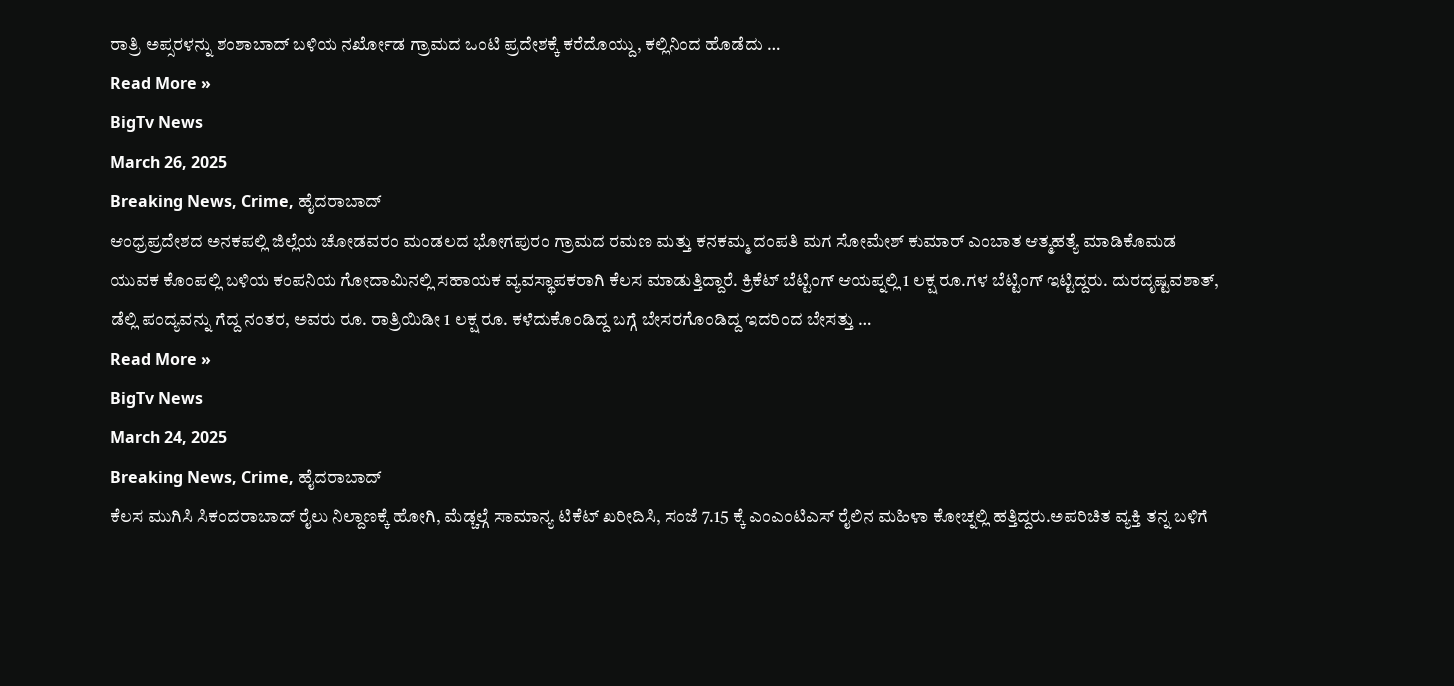ರಾತ್ರಿ ಅಪ್ಸರಳನ್ನು ಶಂಶಾಬಾದ್ ಬಳಿಯ ನರ್ಖೋಡ ಗ್ರಾಮದ ಒಂಟಿ ಪ್ರದೇಶಕ್ಕೆ ಕರೆದೊಯ್ದು, ಕಲ್ಲಿನಿಂದ ಹೊಡೆದು …
Read More »
BigTv News
March 26, 2025
Breaking News, Crime, ಹೈದರಾಬಾದ್
ಆಂಧ್ರಪ್ರದೇಶದ ಅನಕಪಲ್ಲಿ ಜಿಲ್ಲೆಯ ಚೋಡವರಂ ಮಂಡಲದ ಭೋಗಪುರಂ ಗ್ರಾಮದ ರಮಣ ಮತ್ತು ಕನಕಮ್ಮ ದಂಪತಿ ಮಗ ಸೋಮೇಶ್ ಕುಮಾರ್ ಎಂಬಾತ ಆತ್ಮಹತ್ಯೆ ಮಾಡಿಕೊಮಡ ಯುವಕ ಕೊಂಪಲ್ಲಿ ಬಳಿಯ ಕಂಪನಿಯ ಗೋದಾಮಿನಲ್ಲಿ ಸಹಾಯಕ ವ್ಯವಸ್ಥಾಪಕರಾಗಿ ಕೆಲಸ ಮಾಡುತ್ತಿದ್ದಾರೆ. ಕ್ರಿಕೆಟ್ ಬೆಟ್ಟಿಂಗ್ ಆಯಪ್ನಲ್ಲಿ 1 ಲಕ್ಷ ರೂ.ಗಳ ಬೆಟ್ಟಿಂಗ್ ಇಟ್ಟಿದ್ದರು. ದುರದೃಷ್ಟವಶಾತ್, ಡೆಲ್ಲಿ ಪಂದ್ಯವನ್ನು ಗೆದ್ದ ನಂತರ, ಅವರು ರೂ. ರಾತ್ರಿಯಿಡೀ 1 ಲಕ್ಷ ರೂ. ಕಳೆದುಕೊಂಡಿದ್ದ ಬಗ್ಗೆ ಬೇಸರಗೊಂಡಿದ್ದ ಇದರಿಂದ ಬೇಸತ್ತು …
Read More »
BigTv News
March 24, 2025
Breaking News, Crime, ಹೈದರಾಬಾದ್
ಕೆಲಸ ಮುಗಿಸಿ ಸಿಕಂದರಾಬಾದ್ ರೈಲು ನಿಲ್ದಾಣಕ್ಕೆ ಹೋಗಿ, ಮೆಡ್ಚಲ್ಗೆ ಸಾಮಾನ್ಯ ಟಿಕೆಟ್ ಖರೀದಿಸಿ, ಸಂಜೆ 7.15 ಕ್ಕೆ ಎಂಎಂಟಿಎಸ್ ರೈಲಿನ ಮಹಿಳಾ ಕೋಚ್ನಲ್ಲಿ ಹತ್ತಿದ್ದರು.ಅಪರಿಚಿತ ವ್ಯಕ್ತಿ ತನ್ನ ಬಳಿಗೆ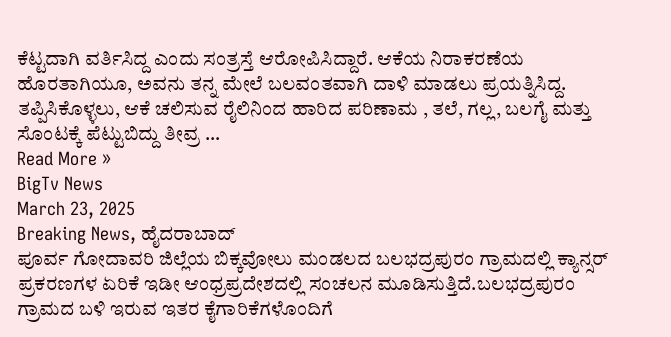ಕೆಟ್ಟದಾಗಿ ವರ್ತಿಸಿದ್ದ ಎಂದು ಸಂತ್ರಸ್ತೆ ಆರೋಪಿಸಿದ್ದಾರೆ. ಆಕೆಯ ನಿರಾಕರಣೆಯ ಹೊರತಾಗಿಯೂ, ಅವನು ತನ್ನ ಮೇಲೆ ಬಲವಂತವಾಗಿ ದಾಳಿ ಮಾಡಲು ಪ್ರಯತ್ನಿಸಿದ್ದ. ತಪ್ಪಿಸಿಕೊಳ್ಳಲು, ಆಕೆ ಚಲಿಸುವ ರೈಲಿನಿಂದ ಹಾರಿದ ಪರಿಣಾಮ , ತಲೆ, ಗಲ್ಲ, ಬಲಗೈ ಮತ್ತು ಸೊಂಟಕ್ಕೆ ಪೆಟ್ಟುಬಿದ್ದು ತೀವ್ರ …
Read More »
BigTv News
March 23, 2025
Breaking News, ಹೈದರಾಬಾದ್
ಪೂರ್ವ ಗೋದಾವರಿ ಜಿಲ್ಲೆಯ ಬಿಕ್ಕವೋಲು ಮಂಡಲದ ಬಲಭದ್ರಪುರಂ ಗ್ರಾಮದಲ್ಲಿ ಕ್ಯಾನ್ಸರ್ ಪ್ರಕರಣಗಳ ಏರಿಕೆ ಇಡೀ ಆಂಧ್ರಪ್ರದೇಶದಲ್ಲಿ ಸಂಚಲನ ಮೂಡಿಸುತ್ತಿದೆ.ಬಲಭದ್ರಪುರಂ ಗ್ರಾಮದ ಬಳಿ ಇರುವ ಇತರ ಕೈಗಾರಿಕೆಗಳೊಂದಿಗೆ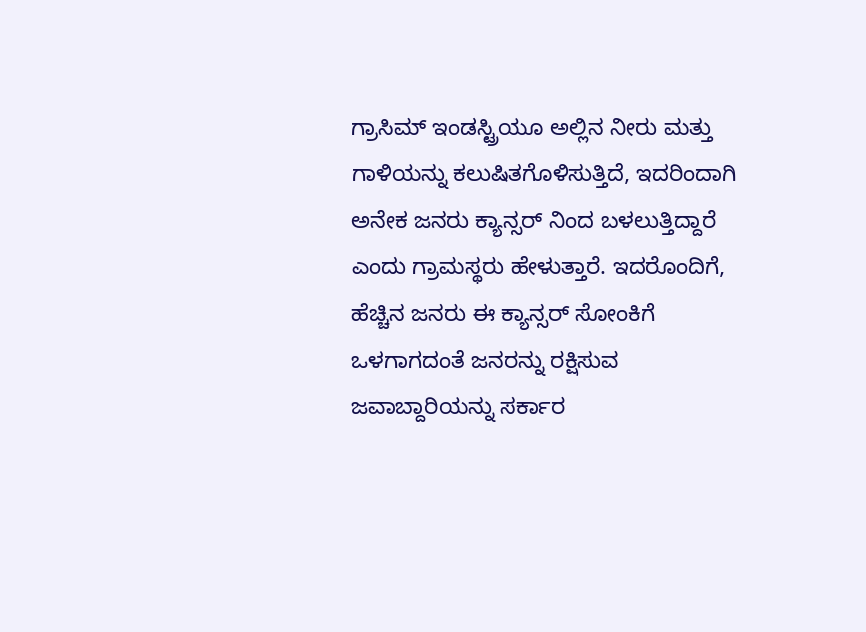ಗ್ರಾಸಿಮ್ ಇಂಡಸ್ಟ್ರಿಯೂ ಅಲ್ಲಿನ ನೀರು ಮತ್ತು ಗಾಳಿಯನ್ನು ಕಲುಷಿತಗೊಳಿಸುತ್ತಿದೆ, ಇದರಿಂದಾಗಿ ಅನೇಕ ಜನರು ಕ್ಯಾನ್ಸರ್ ನಿಂದ ಬಳಲುತ್ತಿದ್ದಾರೆ ಎಂದು ಗ್ರಾಮಸ್ಥರು ಹೇಳುತ್ತಾರೆ. ಇದರೊಂದಿಗೆ, ಹೆಚ್ಚಿನ ಜನರು ಈ ಕ್ಯಾನ್ಸರ್ ಸೋಂಕಿಗೆ ಒಳಗಾಗದಂತೆ ಜನರನ್ನು ರಕ್ಷಿಸುವ ಜವಾಬ್ದಾರಿಯನ್ನು ಸರ್ಕಾರ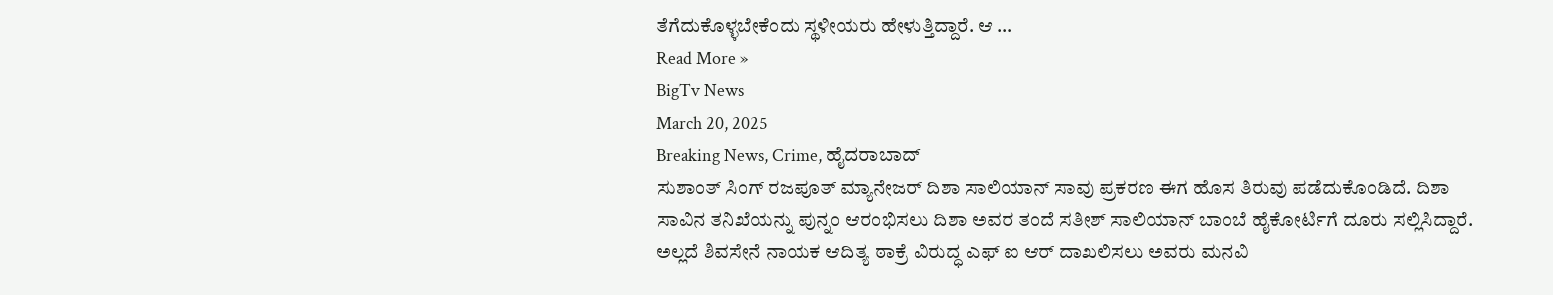ತೆಗೆದುಕೊಳ್ಳಬೇಕೆಂದು ಸ್ಥಳೀಯರು ಹೇಳುತ್ತಿದ್ದಾರೆ. ಆ …
Read More »
BigTv News
March 20, 2025
Breaking News, Crime, ಹೈದರಾಬಾದ್
ಸುಶಾಂತ್ ಸಿಂಗ್ ರಜಪೂತ್ ಮ್ಯಾನೇಜರ್ ದಿಶಾ ಸಾಲಿಯಾನ್ ಸಾವು ಪ್ರಕರಣ ಈಗ ಹೊಸ ತಿರುವು ಪಡೆದುಕೊಂಡಿದೆ. ದಿಶಾ ಸಾವಿನ ತನಿಖೆಯನ್ನು ಪುನ್ನಂ ಆರಂಭಿಸಲು ದಿಶಾ ಅವರ ತಂದೆ ಸತೀಶ್ ಸಾಲಿಯಾನ್ ಬಾಂಬೆ ಹೈಕೋರ್ಟಿಗೆ ದೂರು ಸಲ್ಲಿಸಿದ್ದಾರೆ. ಅಲ್ಲದೆ ಶಿವಸೇನೆ ನಾಯಕ ಆದಿತ್ಯ ಠಾಕ್ರೆ ವಿರುದ್ಧ ಎಫ್ ಐ ಆರ್ ದಾಖಲಿಸಲು ಅವರು ಮನವಿ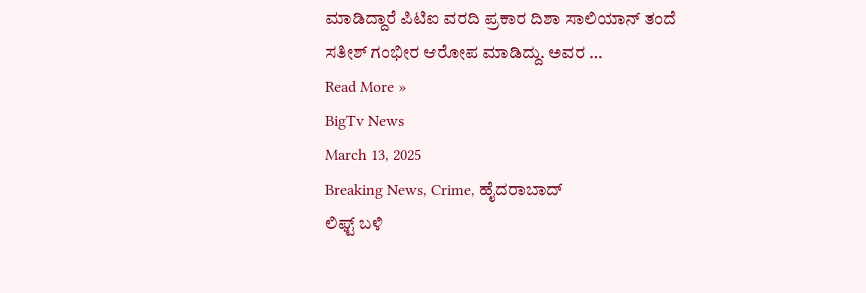ಮಾಡಿದ್ದಾರೆ ಪಿಟಿಐ ವರದಿ ಪ್ರಕಾರ ದಿಶಾ ಸಾಲಿಯಾನ್ ತಂದೆ ಸತೀಶ್ ಗಂಭೀರ ಆರೋಪ ಮಾಡಿದ್ದು. ಅವರ …
Read More »
BigTv News
March 13, 2025
Breaking News, Crime, ಹೈದರಾಬಾದ್
ಲಿಫ್ಟ್ ಬಳಿ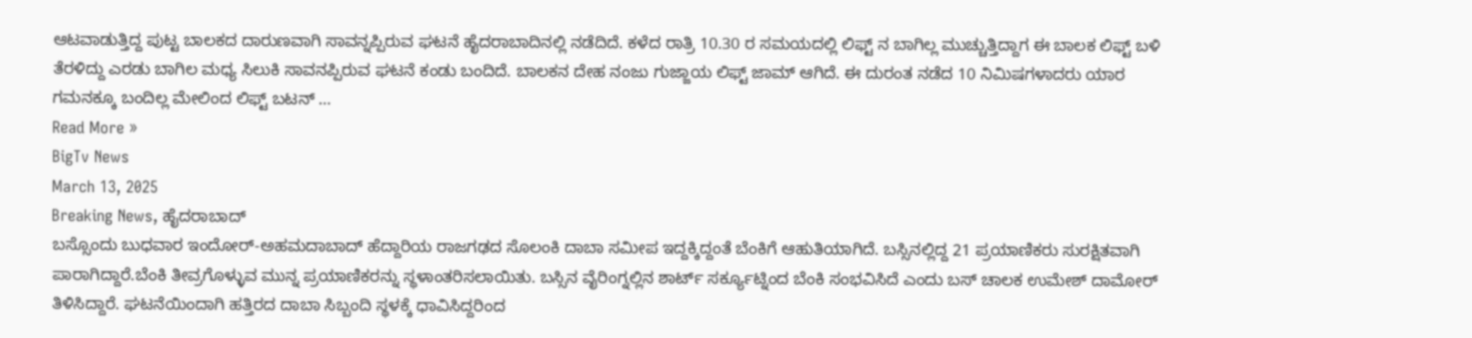ಆಟವಾಡುತ್ತಿದ್ದ ಪುಟ್ಟ ಬಾಲಕದ ದಾರುಣವಾಗಿ ಸಾವನ್ನಪ್ಪಿರುವ ಘಟನೆ ಹೈದರಾಬಾದಿನಲ್ಲಿ ನಡೆದಿದೆ. ಕಳೆದ ರಾತ್ರಿ 10.30 ರ ಸಮಯದಲ್ಲಿ ಲಿಫ್ಟ್ ನ ಬಾಗಿಲ್ಲ ಮುಚ್ಚುತ್ತಿದ್ದಾಗ ಈ ಬಾಲಕ ಲಿಫ್ಟ್ ಬಳಿ ತೆರಳಿದ್ದು ಎರಡು ಬಾಗಿಲ ಮಧ್ಯ ಸಿಲುಕಿ ಸಾವನಪ್ಪಿರುವ ಘಟನೆ ಕಂಡು ಬಂದಿದೆ. ಬಾಲಕನ ದೇಹ ನಂಜು ಗುಜ್ಜಾಯ ಲಿಫ್ಟ್ ಜಾಮ್ ಆಗಿದೆ. ಈ ದುರಂತ ನಡೆದ 10 ನಿಮಿಷಗಳಾದರು ಯಾರ ಗಮನಕ್ಕೂ ಬಂದಿಲ್ಲ ಮೇಲಿಂದ ಲಿಫ್ಟ್ ಬಟನ್ …
Read More »
BigTv News
March 13, 2025
Breaking News, ಹೈದರಾಬಾದ್
ಬಸ್ಸೊಂದು ಬುಧವಾರ ಇಂದೋರ್-ಅಹಮದಾಬಾದ್ ಹೆದ್ದಾರಿಯ ರಾಜಗಢದ ಸೊಲಂಕಿ ದಾಬಾ ಸಮೀಪ ಇದ್ದಕ್ಕಿದ್ದಂತೆ ಬೆಂಕಿಗೆ ಆಹುತಿಯಾಗಿದೆ. ಬಸ್ಸಿನಲ್ಲಿದ್ದ 21 ಪ್ರಯಾಣಿಕರು ಸುರಕ್ಷಿತವಾಗಿ ಪಾರಾಗಿದ್ದಾರೆ.ಬೆಂಕಿ ತೀವ್ರಗೊಳ್ಳುವ ಮುನ್ನ ಪ್ರಯಾಣಿಕರನ್ನು ಸ್ಥಳಾಂತರಿಸಲಾಯಿತು. ಬಸ್ಸಿನ ವೈರಿಂಗ್ನಲ್ಲಿನ ಶಾರ್ಟ್ ಸರ್ಕ್ಯೂಟ್ನಿಂದ ಬೆಂಕಿ ಸಂಭವಿಸಿದೆ ಎಂದು ಬಸ್ ಚಾಲಕ ಉಮೇಶ್ ದಾಮೋರ್ ತಿಳಿಸಿದ್ದಾರೆ. ಘಟನೆಯಿಂದಾಗಿ ಹತ್ತಿರದ ದಾಬಾ ಸಿಬ್ಬಂದಿ ಸ್ಥಳಕ್ಕೆ ಧಾವಿಸಿದ್ದರಿಂದ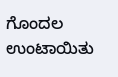ಗೊಂದಲ ಉಂಟಾಯಿತು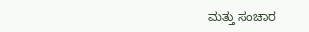ಮತ್ತು ಸಂಚಾರ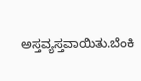ಅಸ್ತವ್ಯಸ್ತವಾಯಿತು.ಬೆಂಕಿ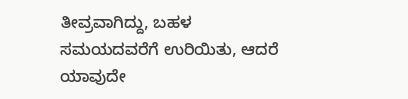ತೀವ್ರವಾಗಿದ್ದು, ಬಹಳ ಸಮಯದವರೆಗೆ ಉರಿಯಿತು, ಆದರೆ ಯಾವುದೇ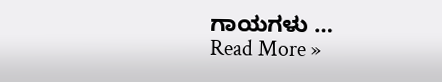ಗಾಯಗಳು …
Read More »